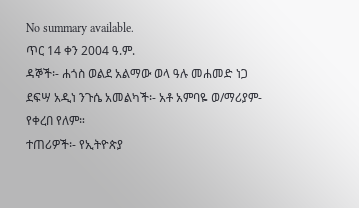No summary available.
ጥር 14 ቀን 2004 ዓ.ም.
ዳኞች፡- ሐጎስ ወልደ አልማው ወላ ዓሉ መሐመድ ነጋ ደፍሣ አዲነ ንጉሴ አመልካች፡- አቶ አምባዬ ወ/ማሪያም- የቀረበ የለም።
ተጠሪዎች፡- የኢትዮጵያ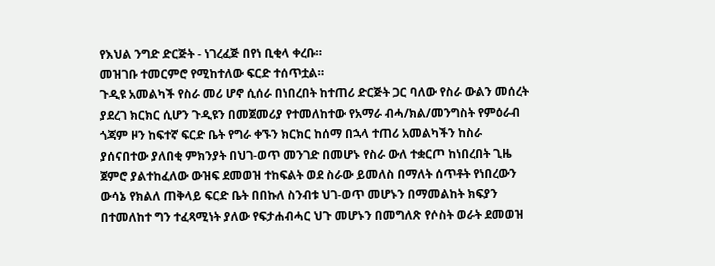የእህል ንግድ ድርጅት - ነገረፈጅ በየነ ቢቂላ ቀረቡ።
መዝገቡ ተመርምሮ የሚከተለው ፍርድ ተሰጥቷል።
ጉዲዩ አመልካች የስራ መሪ ሆኖ ሲሰራ በነበረበት ከተጠሪ ድርጅት ጋር ባለው የስራ ውልን መሰረት ያደረገ ክርክር ሲሆን ጉዲዩን በመጀመሪያ የተመለከተው የአማራ ብሓ/ክል/መንግስት የምዕራብ ጎጃም ዞን ከፍተኛ ፍርድ ቤት የግራ ቀኙን ክርክር ከሰማ በኋላ ተጠሪ አመልካችን ከስራ ያሰናበተው ያለበቂ ምክንያት በህገ-ወጥ መንገድ በመሆኑ የስራ ውለ ተቋርጦ ከነበረበት ጊዜ ጀምሮ ያልተከፈለው ውዝፍ ደመወዝ ተከፍልት ወደ ስራው ይመለስ በማለት ሰጥቶት የነበረውን ውሳኔ የክልለ ጠቅላይ ፍርድ ቤት በበኩለ ስንብቱ ህገ-ወጥ መሆኑን በማመልከት ክፍያን በተመለከተ ግን ተፈጻሚነት ያለው የፍታሐብሓር ህጉ መሆኑን በመግለጽ የሶስት ወራት ደመወዝ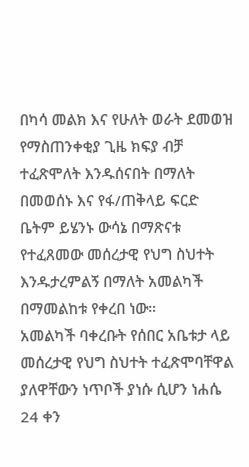በካሳ መልክ እና የሁለት ወራት ደመወዝ የማስጠንቀቂያ ጊዜ ክፍያ ብቻ ተፈጽሞለት እንዱሰናበት በማለት በመወሰኑ እና የፋ/ጠቅላይ ፍርድ ቤትም ይሄንኑ ውሳኔ በማጽናቱ የተፈጸመው መሰረታዊ የህግ ስህተት እንዱታረምልኝ በማለት አመልካች በማመልከቱ የቀረበ ነው።
አመልካች ባቀረቡት የሰበር አቤቱታ ላይ መሰረታዊ የህግ ስህተት ተፈጽሞባቸዋል ያለዋቸውን ነጥቦች ያነሱ ሲሆን ነሐሴ 24 ቀን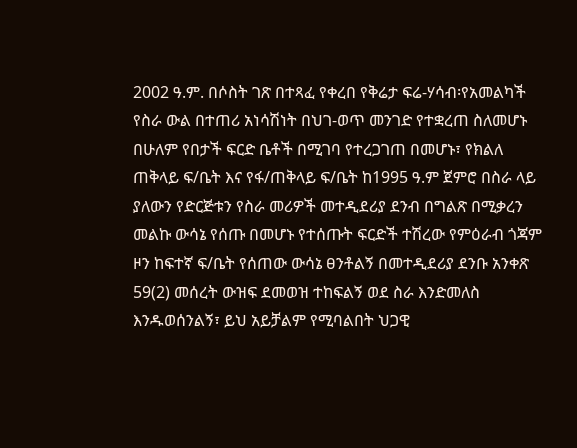2002 ዓ.ም. በሶስት ገጽ በተጻፈ የቀረበ የቅሬታ ፍሬ-ሃሳብ፡የአመልካች የስራ ውል በተጠሪ አነሳሽነት በህገ-ወጥ መንገድ የተቋረጠ ስለመሆኑ በሁለም የበታች ፍርድ ቤቶች በሚገባ የተረጋገጠ በመሆኑ፣ የክልለ ጠቅላይ ፍ/ቤት እና የፋ/ጠቅላይ ፍ/ቤት ከ1995 ዓ.ም ጀምሮ በስራ ላይ ያለውን የድርጅቱን የስራ መሪዎች መተዲደሪያ ደንብ በግልጽ በሚቃረን መልኩ ውሳኔ የሰጡ በመሆኑ የተሰጡት ፍርድች ተሽረው የምዕራብ ጎጃም ዞን ከፍተኛ ፍ/ቤት የሰጠው ውሳኔ ፀንቶልኝ በመተዲደሪያ ደንቡ አንቀጽ 59(2) መሰረት ውዝፍ ደመወዝ ተከፍልኝ ወደ ስራ እንድመለስ እንዱወሰንልኝ፣ ይህ አይቻልም የሚባልበት ህጋዊ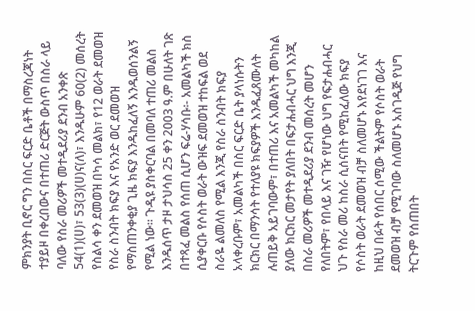ምክንያት ቢኖር ግን በስር ፍርድ ቤቶች በማስረጃነት ተያይዞ በቀረበውና በተጠሪ ድርጅት ውስጥ በስራ ላይ ባለው የስራ መሪዎች መተዲደሪያ ደንብ አንቀጽ 54(1)(ሀ)፣ 53(3)(ሀ)ና(ለ)፣ እንዱሁም 60(2) መሰረት የስልሳ ቀን ደመወዝ በካሳ መልክ፣ የ12 ወራት ደመወዝ የስራ ስንብት ክፍያ እና የአንድ ወር ደመወዝ የማስጠንቀቂያ ጊዜ ክፍያ እንዱከፈለኝ እንዱወሰንልኝ የሚል ነው። ጉዲዩ ያስቀርባል በመባለ ተጠሪ መልስ እንዱሰጥ ታዞ ታህሳስ 25 ቀን 2003 ዓ.ም በሁለት ገጽ በተጻፈ መልስ የሰጠ ሲሆን ፍሬ-ሃሳቡ፡- አመልካች ክስ ሲያቀርቡ የሶስት ወራት ውዝፍ ደመወዝ ተከፍል ወደ ስራዬ ልመለስ የሚል እንጂ የስራ ስንብት ክፍያ አላቀረቡም፣ አመልካች በስር ፍርድ ቤት ያላነሱትን ክርክር በማንሳት የተለያዩ ክፍያዎች እንዱፈጸሙለት ሉጠይቅ አይገባውም፣ በተጠሪ እና አመልካች መካከል ያለው ክርክር መታየት ያለበት በፍታሐብሓር ህግ እንጂ በስራ መሪዎች መተዲደሪያ ደንብ መሰረት መሆን የለበትም፣ የበላይ እና ገዥ የሆነው ህግ የፍታሐብሓር ህጉ የስራ መሪ ከስራ ሲሰናበት የሚከፈለው ክፍያ የሶስት ወራት ደመወዝ ብቻ ስለመሆኑ እየደነገገ እና ከዚህ በፉት የሰበር ሰሚው ችልትም የሶስት ወራት ደመወዝ ብቻ የሚገባው ስለመሆኑ አስገዲጅ የህግ ትርጉም የሰጠበት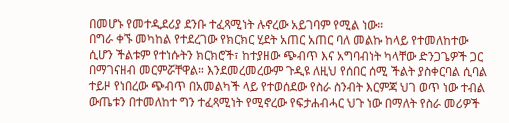በመሆኑ የመተዲደሪያ ደንቡ ተፈጻሚነት ሉኖረው አይገባም የሚል ነው።
በግራ ቀኙ መካከል የተደረገው የክርክር ሂደት አጠር አጠር ባለ መልኩ ከላይ የተመለከተው ሲሆን ችልቱም የተነሱትን ክርክሮች፣ ከተያዘው ጭብጥ እና አግባብነት ካላቸው ድንጋጌዎች ጋር በማገናዘብ መርምሯቸዋል። እንደመረመረውም ጉዲዩ ለዚህ የሰበር ሰሚ ችልት ያስቀርባል ሲባል ተይዞ የነበረው ጭብጥ በአመልካች ላይ የተወሰደው የስራ ስንብት እርምጃ ህገ ወጥ ነው ተብል ውጤቱን በተመለከተ ግን ተፈጻሚነት የሚኖረው የፍታሐብሓር ህጉ ነው በማለት የስራ መሪዎች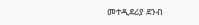መተዲደሪያ ደንብ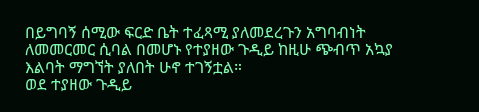በይግባኝ ሰሚው ፍርድ ቤት ተፈጻሚ ያለመደረጉን አግባብነት ለመመርመር ሲባል በመሆኑ የተያዘው ጉዲይ ከዚሁ ጭብጥ አኳያ እልባት ማግኘት ያለበት ሁኖ ተገኝቷል።
ወደ ተያዘው ጉዲይ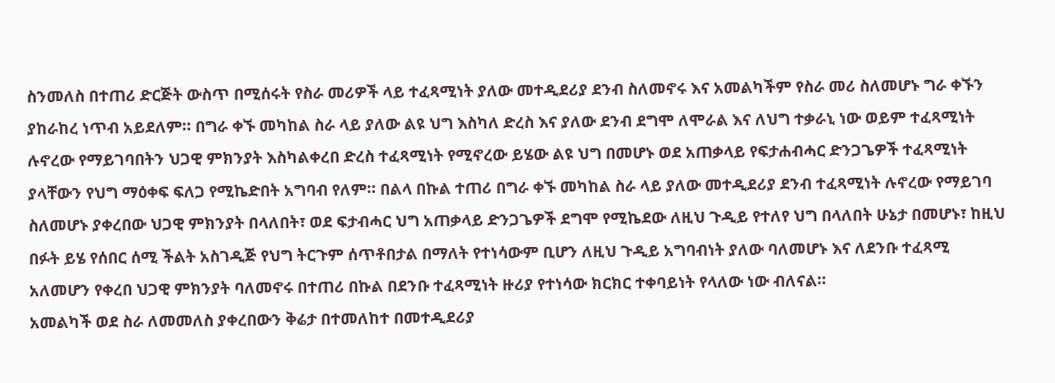ስንመለስ በተጠሪ ድርጅት ውስጥ በሚሰሩት የስራ መሪዎች ላይ ተፈጻሚነት ያለው መተዲደሪያ ደንብ ስለመኖሩ እና አመልካችም የስራ መሪ ስለመሆኑ ግራ ቀኙን ያከራከረ ነጥብ አይደለም። በግራ ቀኙ መካከል ስራ ላይ ያለው ልዩ ህግ እስካለ ድረስ እና ያለው ደንብ ደግሞ ለሞራል እና ለህግ ተቃራኒ ነው ወይም ተፈጻሚነት ሉኖረው የማይገባበትን ህጋዊ ምክንያት እስካልቀረበ ድረስ ተፈጻሚነት የሚኖረው ይሄው ልዩ ህግ በመሆኑ ወደ አጠቃላይ የፍታሐብሓር ድንጋጌዎች ተፈጻሚነት ያላቸውን የህግ ማዕቀፍ ፍለጋ የሚኬድበት አግባብ የለም። በልላ በኩል ተጠሪ በግራ ቀኙ መካከል ስራ ላይ ያለው መተዲደሪያ ደንብ ተፈጻሚነት ሉኖረው የማይገባ ስለመሆኑ ያቀረበው ህጋዊ ምክንያት በላለበት፣ ወደ ፍታብሓር ህግ አጠቃላይ ድንጋጌዎች ደግሞ የሚኬደው ለዚህ ጉዲይ የተለየ ህግ በላለበት ሁኔታ በመሆኑ፣ ከዚህ በፉት ይሄ የሰበር ሰሚ ችልት አስገዲጅ የህግ ትርጉም ሰጥቶበታል በማለት የተነሳውም ቢሆን ለዚህ ጉዲይ አግባብነት ያለው ባለመሆኑ እና ለደንቡ ተፈጻሚ አለመሆን የቀረበ ህጋዊ ምክንያት ባለመኖሩ በተጠሪ በኩል በደንቡ ተፈጻሚነት ዙሪያ የተነሳው ክርክር ተቀባይነት የላለው ነው ብለናል።
አመልካች ወደ ስራ ለመመለስ ያቀረበውን ቅሬታ በተመለከተ በመተዲደሪያ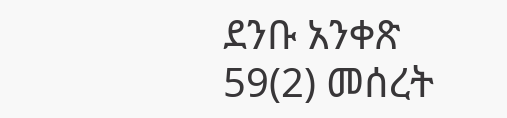ደንቡ አንቀጽ 59(2) መሰረት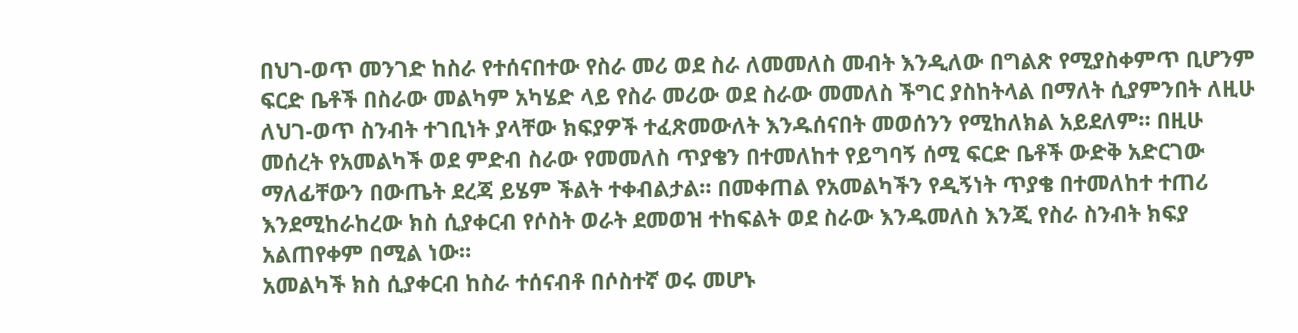በህገ-ወጥ መንገድ ከስራ የተሰናበተው የስራ መሪ ወደ ስራ ለመመለስ መብት እንዲለው በግልጽ የሚያስቀምጥ ቢሆንም ፍርድ ቤቶች በስራው መልካም አካሄድ ላይ የስራ መሪው ወደ ስራው መመለስ ችግር ያስከትላል በማለት ሲያምንበት ለዚሁ ለህገ-ወጥ ስንብት ተገቢነት ያላቸው ክፍያዎች ተፈጽመውለት እንዱሰናበት መወሰንን የሚከለክል አይደለም። በዚሁ መሰረት የአመልካች ወደ ምድብ ስራው የመመለስ ጥያቄን በተመለከተ የይግባኝ ሰሚ ፍርድ ቤቶች ውድቅ አድርገው ማለፊቸውን በውጤት ደረጃ ይሄም ችልት ተቀብልታል። በመቀጠል የአመልካችን የዲኝነት ጥያቄ በተመለከተ ተጠሪ እንደሚከራከረው ክስ ሲያቀርብ የሶስት ወራት ደመወዝ ተከፍልት ወደ ስራው እንዱመለስ እንጂ የስራ ስንብት ክፍያ አልጠየቀም በሚል ነው።
አመልካች ክስ ሲያቀርብ ከስራ ተሰናብቶ በሶስተኛ ወሩ መሆኑ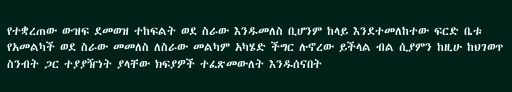የተቋረጠው ውዝፍ ደመወዝ ተከፍልት ወደ ስራው እንዱመለስ ቢሆንም ከላይ እንደተመለከተው ፍርድ ቤቱ የአመልካች ወደ ስራው መመለስ ለስራው መልካም አካሄድ ችግር ሉኖረው ይችላል ብል ሲያምን ከዚሁ ከህገወጥ ስንብት ጋር ተያያዥነት ያላቸው ክፍያዎች ተፈጽመውለት እንዱሰናበት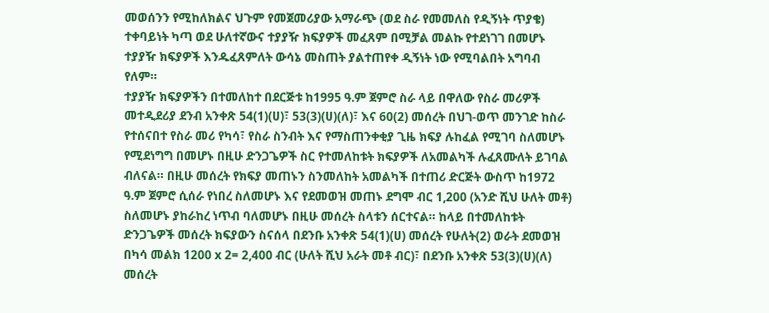መወሰንን የሚከለክልና ህጉም የመጀመሪያው አማራጭ (ወደ ስራ የመመለስ የዲኝነት ጥያቄ) ተቀባይነት ካጣ ወደ ሁለተኛውና ተያያዥ ክፍያዎች መፈጸም በሚቻል መልኩ የተደነገገ በመሆኑ ተያያዥ ክፍያዎች እንዱፈጸምለት ውሳኔ መስጠት ያልተጠየቀ ዲኝነት ነው የሚባልበት አግባብ የለም።
ተያያዥ ክፍያዎችን በተመለከተ በደርጅቱ ከ1995 ዓ.ም ጀምሮ ስራ ላይ በዋለው የስራ መሪዎች መተዲደሪያ ደንብ አንቀጽ 54(1)(ሀ)፣ 53(3)(ሀ)(ለ)፣ እና 60(2) መሰረት በህገ-ወጥ መንገድ ከስራ የተሰናበተ የስራ መሪ የካሳ፣ የስራ ስንብት እና የማስጠንቀቂያ ጊዜ ክፍያ ሉከፈል የሚገባ ስለመሆኑ የሚደነግግ በመሆኑ በዚሁ ድንጋጌዎች ስር የተመለከቱት ክፍያዎች ለአመልካች ሉፈጸሙለት ይገባል ብለናል። በዚሁ መሰረት የክፍያ መጠኑን ስንመለከት አመልካች በተጠሪ ድርጅት ውስጥ ከ1972 ዓ.ም ጀምሮ ሲሰራ የነበረ ስለመሆኑ እና የደመወዝ መጠኑ ደግሞ ብር 1,200 (አንድ ሺህ ሁለት መቶ) ስለመሆኑ ያከራከረ ነጥብ ባለመሆኑ በዚሁ መሰረት ስላቱን ሰርተናል። ከላይ በተመለከቱት ድንጋጌዎች መሰረት ክፍያውን ስናሰላ በደንቡ አንቀጽ 54(1)(ሀ) መሰረት የሁለት(2) ወራት ደመወዝ በካሳ መልክ 1200 x 2= 2,400 ብር (ሁለት ሺህ አራት መቶ ብር)፣ በደንቡ አንቀጽ 53(3)(ሀ)(ለ) መሰረት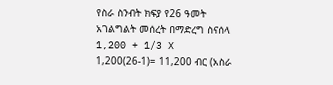የስራ ስንብት ክፍያ የ26 ዓመት አገልግልት መሰረት በማድረግ ስናሰላ 1,200 + 1/3 X 1,200(26-1)= 11,200 ብር (አስራ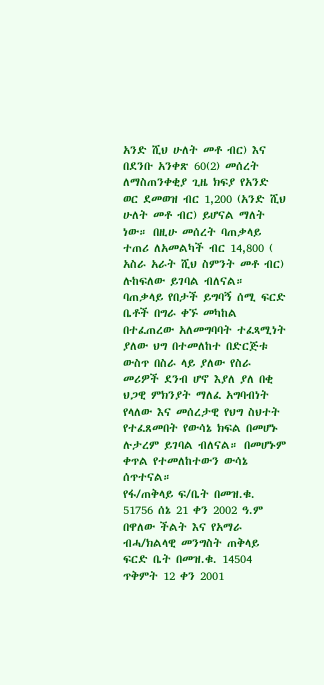አንድ ሺህ ሁለት መቶ ብር) እና በደንቡ አንቀጽ 60(2) መሰረት ለማስጠንቀቂያ ጊዜ ክፍያ የአንድ ወር ደመወዝ ብር 1,200 (አንድ ሺህ ሁለት መቶ ብር) ይሆናል ማለት ነው። በዚሁ መሰረት ባጠቃላይ ተጠሪ ለአመልካች ብር 14,800 ( አስራ አራት ሺህ ስምንት መቶ ብር) ሉከፍለው ይገባል ብለናል።
ባጠቃላይ የበታች ይግባኝ ሰሚ ፍርድ ቤቶች በግራ ቀኙ መካከል በተፈጠረው አለመግባባት ተፈጻሚነት ያለው ህግ በተመለከተ በድርጅቱ ውስጥ በስራ ላይ ያለው የስራ መሪዎች ደንብ ሆኖ እያለ ያለ በቂ ህጋዊ ምክንያት ማለፈ አግባብነት የላለው እና መሰረታዊ የህግ ስህተት የተፈጸመበት የውሳኔ ክፍል በመሆኑ ሉታረም ይገባል ብለናል። በመሆኑም ቀጥል የተመለከተውን ውሳኔ ሰጥተናል።
የፋ/ጠቅላይ ፍ/ቤት በመዝ.ቁ. 51756 ሰኔ 21 ቀን 2002 ዓ.ም በዋለው ችልት እና የአማራ ብሓ/ክልላዊ መንግስት ጠቅላይ ፍርድ ቤት በመዝ.ቁ. 14504 ጥቅምት 12 ቀን 2001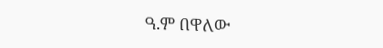ዓ.ም በዋለው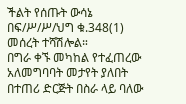ችልት የሰጡት ውሳኔ በፍ/ሥ/ሥ/ህግ ቁ.348(1) መሰረት ተሻሽሎል።
በግራ ቀኙ መካከል የተፈጠረው አለመግባባት መታየት ያለበት በተጠሪ ድርጅት በስራ ላይ ባለው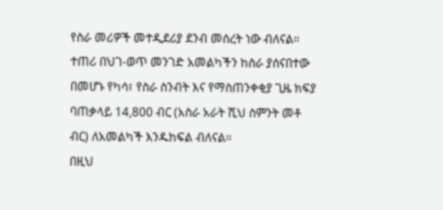የስራ መሪዎች መተዲደሪያ ደንብ መሰረት ነው ብለናል።
ተጠሪ በህገ-ወጥ መንገድ አመልካችን ከስራ ያሰናበተው በመሆኑ የካሳ፣ የስራ ስንብት እና የማስጠንቀቂያ ጊዜ ክፍያ ባጠቃላይ 14,800 ብር (አስራ አራት ሺህ ስምንት መቶ ብር) ለአመልካች እንዱከፍል ብለናል።
በዚህ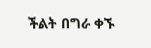ችልት በግራ ቀኙ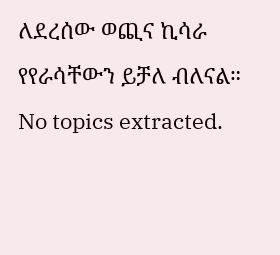ለደረሰው ወጪና ኪሳራ የየራሳቸውን ይቻለ ብለናል።
No topics extracted.